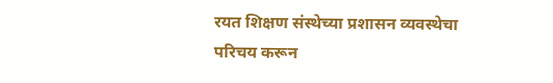रयत शिक्षण संस्थेच्या प्रशासन व्यवस्थेचा परिचय करून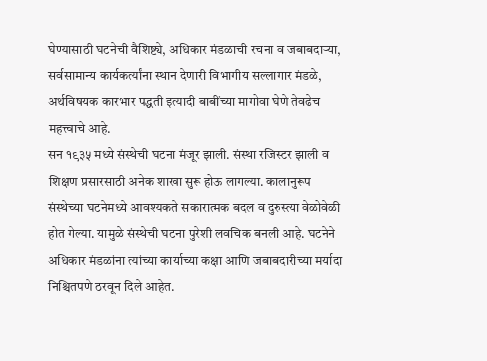घेण्यासाठी घटनेची वैशिष्ट्ये, अधिकार मंडळाची रचना व जबाबदाऱ्या, सर्वसामान्य कार्यकर्त्यांना स्थान देणारी विभागीय सल्लागार मंडळे, अर्थविषयक कारभार पद्धती इत्यादी बाबींच्या मागोवा घेणे तेवढेच महत्त्वाचे आहे.
सन १९३५ मध्ये संस्थेची घटना मंजूर झाली. संस्था रजिस्टर झाली व शिक्षण प्रसारसाठी अनेक शाखा सुरू होऊ लागल्या. कालानुरूप संस्थेच्या घटनेमध्ये आवश्यकते सकारात्मक बदल व दुरुस्त्या वेळोवेळी होत गेल्या. यामुळे संस्थेची घटना पुरेशी लवचिक बनली आहे. घटनेने अधिकार मंडळांना त्यांच्या कार्याच्या कक्षा आणि जबाबदारीच्या मर्यादा निश्चितपणे ठरवून दिले आहेत.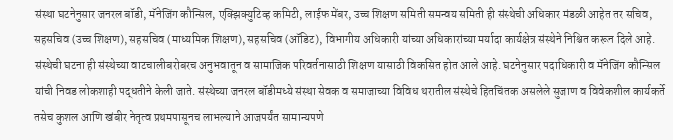संस्था घटनेनुसार जनरल बॉडी, मॅनेजिंग कौन्सिल, एक्झिक्युटिव्ह कमिटी, लाईफ मेंबर, उच्च शिक्षण समिती समन्वय समिती ही संस्थेची अधिकार मंडळी आहेत तर सचिव, सहसचिव (उच्च शिक्षण), सहसचिव (माध्यमिक शिक्षण), सहसचिव (ऑडिट), विभागीय अधिकारी यांच्या अधिकारांच्या मर्यादा कार्यक्षेत्र संस्थेने निश्चित करून दिले आहे.
संस्थेची घटना ही संस्थेच्या वाटचालीबरोबरच अनुभवातून व सामाजिक परिवर्तनासाठी शिक्षण यासाठी विकसित होत आले आहे. घटनेनुसार पदाधिकारी व मॅनेजिंग कौन्सिल यांची निवड लोकशाही पद्धतीने केली जाते. संस्थेच्या जनरल बॉडीमध्ये संस्था सेवक व समाजाच्या विविध थरातील संस्थेचे हितचिंतक असलेले सुजाण व विवेकशील कार्यकर्ते तसेच कुशल आणि खंबीर नेतृत्व प्रथमपासूनच लाभल्याने आजपर्यंत सामान्यपणे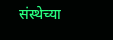संस्थेच्या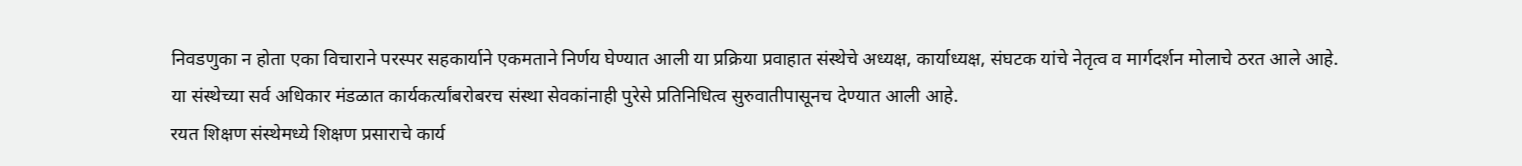निवडणुका न होता एका विचाराने परस्पर सहकार्याने एकमताने निर्णय घेण्यात आली या प्रक्रिया प्रवाहात संस्थेचे अध्यक्ष, कार्याध्यक्ष, संघटक यांचे नेतृत्व व मार्गदर्शन मोलाचे ठरत आले आहे.
या संस्थेच्या सर्व अधिकार मंडळात कार्यकर्त्यांबरोबरच संस्था सेवकांनाही पुरेसे प्रतिनिधित्व सुरुवातीपासूनच देण्यात आली आहे.
रयत शिक्षण संस्थेमध्ये शिक्षण प्रसाराचे कार्य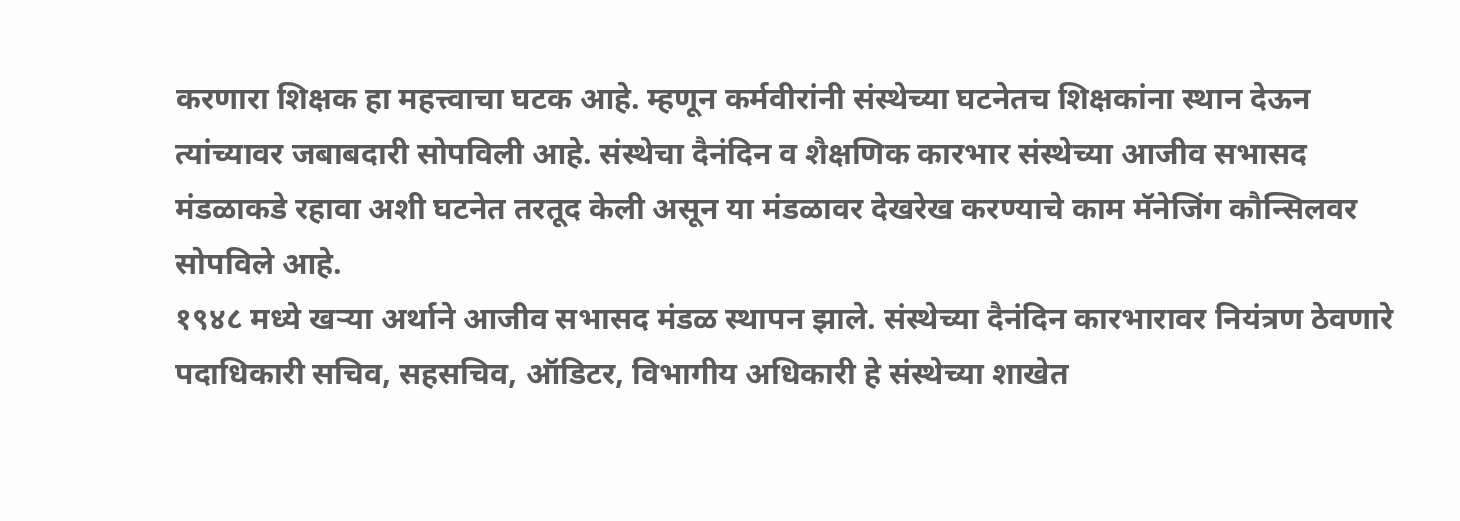करणारा शिक्षक हा महत्त्वाचा घटक आहे. म्हणून कर्मवीरांनी संस्थेच्या घटनेतच शिक्षकांना स्थान देऊन त्यांच्यावर जबाबदारी सोपविली आहे. संस्थेचा दैनंदिन व शैक्षणिक कारभार संस्थेच्या आजीव सभासद मंडळाकडे रहावा अशी घटनेत तरतूद केली असून या मंडळावर देखरेख करण्याचे काम मॅनेजिंग कौन्सिलवर सोपविले आहे.
१९४८ मध्ये खऱ्या अर्थाने आजीव सभासद मंडळ स्थापन झाले. संस्थेच्या दैनंदिन कारभारावर नियंत्रण ठेवणारे पदाधिकारी सचिव, सहसचिव, ऑडिटर, विभागीय अधिकारी हे संस्थेच्या शाखेत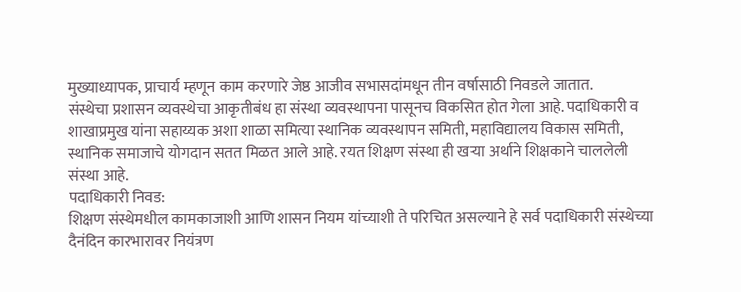मुख्याध्यापक, प्राचार्य म्हणून काम करणारे जेष्ठ आजीव सभासदांमधून तीन वर्षासाठी निवडले जातात.
संस्थेचा प्रशासन व्यवस्थेचा आकृतीबंध हा संस्था व्यवस्थापना पासूनच विकसित होत गेला आहे. पदाधिकारी व शाखाप्रमुख यांना सहाय्यक अशा शाळा समित्या स्थानिक व्यवस्थापन समिती, महाविद्यालय विकास समिती, स्थानिक समाजाचे योगदान सतत मिळत आले आहे. रयत शिक्षण संस्था ही खऱ्या अर्थाने शिक्षकाने चाललेली संस्था आहे.
पदाधिकारी निवड:
शिक्षण संस्थेमधील कामकाजाशी आणि शासन नियम यांच्याशी ते परिचित असल्याने हे सर्व पदाधिकारी संस्थेच्या दैनंदिन कारभारावर नियंत्रण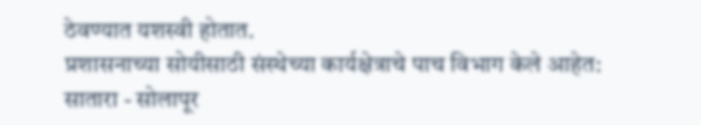ठेवण्यात यशस्वी होतात.
प्रशासनाच्या सोयीसाठी संस्थेच्या कार्यक्षेत्राचे पाच विभाग केले आहेत:
सातारा - सोलापूर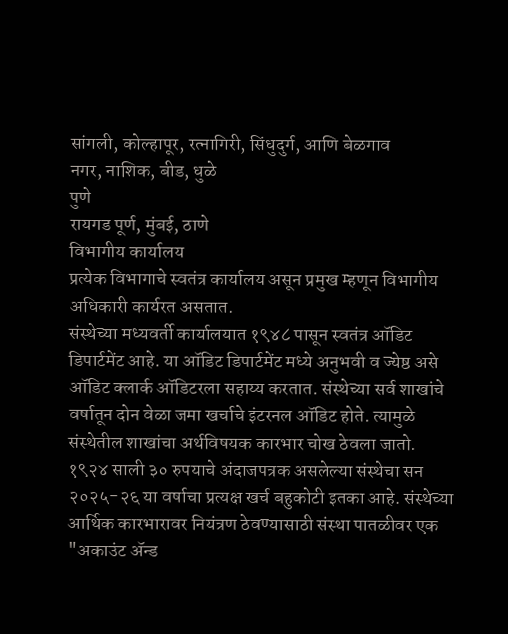सांगली, कोल्हापूर, रत्नागिरी, सिंधुदुर्ग, आणि बेळगाव
नगर, नाशिक, बीड, धुळे
पुणे
रायगड पूर्ण, मुंबई, ठाणे
विभागीय कार्यालय
प्रत्येक विभागाचे स्वतंत्र कार्यालय असून प्रमुख म्हणून विभागीय अधिकारी कार्यरत असतात.
संस्थेच्या मध्यवर्ती कार्यालयात १९४८ पासून स्वतंत्र ऑडिट डिपार्टमेंट आहे. या ऑडिट डिपार्टमेंट मध्ये अनुभवी व ज्येष्ठ असे ऑडिट क्लार्क ऑडिटरला सहाय्य करतात. संस्थेच्या सर्व शाखांचे वर्षातून दोन वेळा जमा खर्चाचे इंटरनल ऑडिट होते. त्यामुळे संस्थेतील शाखांचा अर्थविषयक कारभार चोख ठेवला जातो.
१९२४ साली ३० रुपयाचे अंदाजपत्रक असलेल्या संस्थेचा सन २०२५-२६ या वर्षाचा प्रत्यक्ष खर्च बहुकोटी इतका आहे. संस्थेच्या आर्थिक कारभारावर नियंत्रण ठेवण्यासाठी संस्था पातळीवर एक "अकाउंट ॲन्ड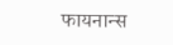फायनान्स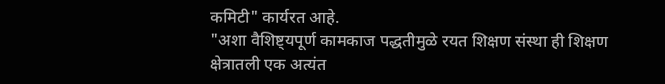कमिटी" कार्यरत आहे.
"अशा वैशिष्ट्यपूर्ण कामकाज पद्धतीमुळे रयत शिक्षण संस्था ही शिक्षण क्षेत्रातली एक अत्यंत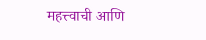महत्त्वाची आणि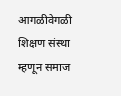आगळीवेगळी शिक्षण संस्था म्हणून समाज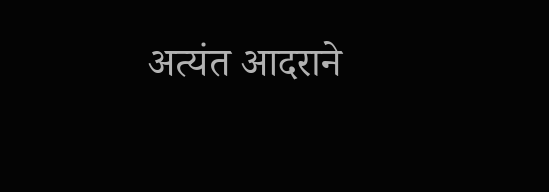अत्यंत आदराने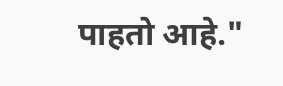पाहतो आहे."